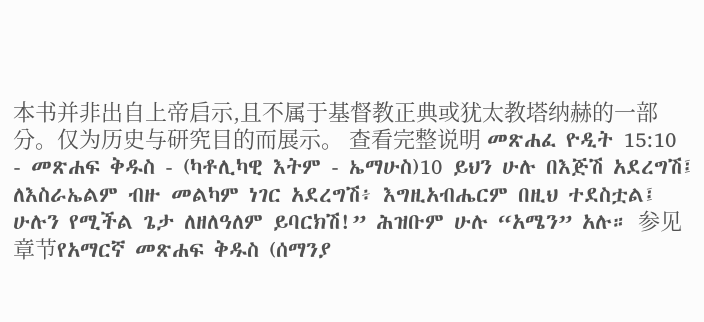本书并非出自上帝启示,且不属于基督教正典或犹太教塔纳赫的一部分。仅为历史与研究目的而展示。 查看完整说明 መጽሐፈ ዮዲት 15:10 - መጽሐፍ ቅዱስ - (ካቶሊካዊ እትም - ኤማሁስ)10 ይህን ሁሉ በእጅሽ አደረግሽ፤ ለእስራኤልም ብዙ መልካም ነገር አደረግሽ፥ እግዚአብሔርም በዚህ ተደስቷል፤ ሁሉን የሚችል ጌታ ለዘለዓለም ይባርክሽ!” ሕዝቡም ሁሉ “አሜን” አሉ። 参见章节የአማርኛ መጽሐፍ ቅዱስ (ሰማንያ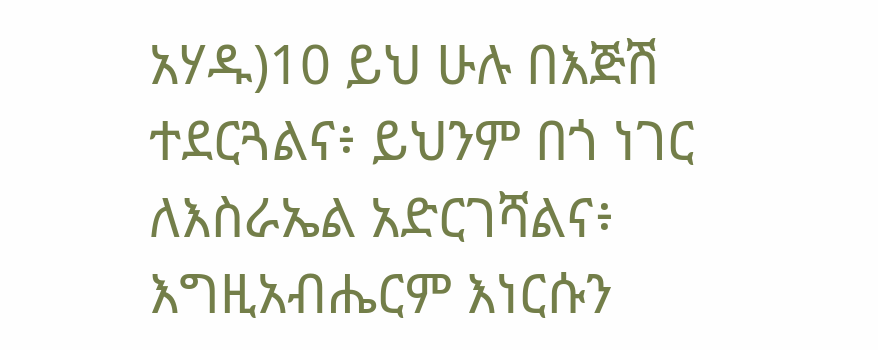አሃዱ)10 ይህ ሁሉ በእጅሽ ተደርጓልና፥ ይህንም በጎ ነገር ለእስራኤል አድርገሻልና፥ እግዚአብሔርም እነርሱን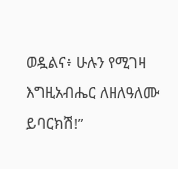ወዷልና፥ ሁሉን የሚገዛ እግዚአብሔር ለዘለዓለሙ ይባርክሽ!”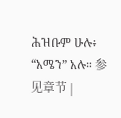ሕዝቡም ሁሉ፥ “አሜን” አሉ። 参见章节 |